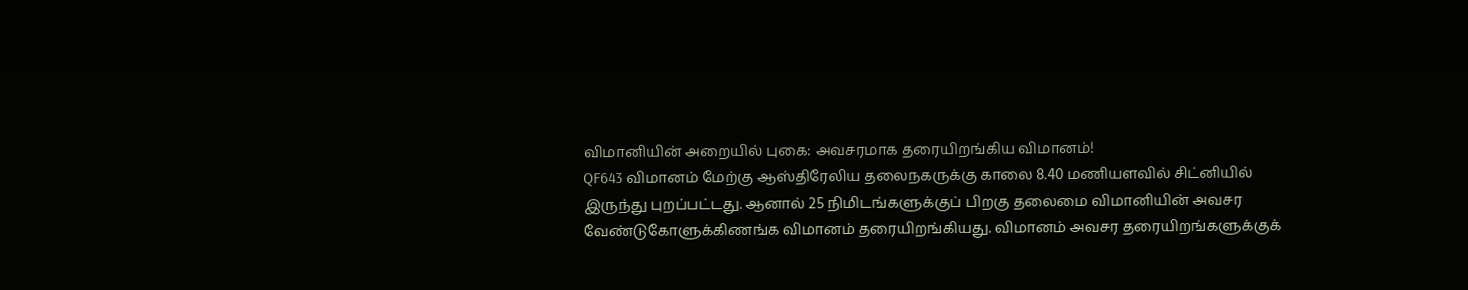விமானியின் அறையில் புகை: அவசரமாக தரையிறங்கிய விமானம்!
QF643 விமானம் மேற்கு ஆஸ்திரேலிய தலைநகருக்கு காலை 8.40 மணியளவில் சிட்னியில் இருந்து புறப்பட்டது. ஆனால் 25 நிமிடங்களுக்குப் பிறகு தலைமை விமானியின் அவசர வேண்டுகோளுக்கிணங்க விமானம் தரையிறங்கியது. விமானம் அவசர தரையிறங்களுக்குக்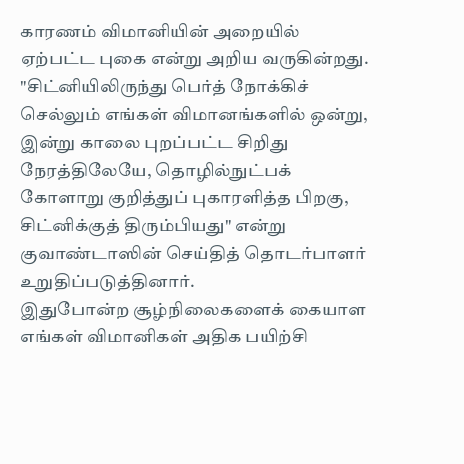காரணம் விமானியின் அறையில் ஏற்பட்ட புகை என்று அறிய வருகின்றது.
"சிட்னியிலிருந்து பெர்த் நோக்கிச் செல்லும் எங்கள் விமானங்களில் ஒன்று, இன்று காலை புறப்பட்ட சிறிது நேரத்திலேயே, தொழில்நுட்பக் கோளாறு குறித்துப் புகாரளித்த பிறகு, சிட்னிக்குத் திரும்பியது" என்று குவாண்டாஸின் செய்தித் தொடர்பாளர் உறுதிப்படுத்தினார்.
இதுபோன்ற சூழ்நிலைகளைக் கையாள எங்கள் விமானிகள் அதிக பயிற்சி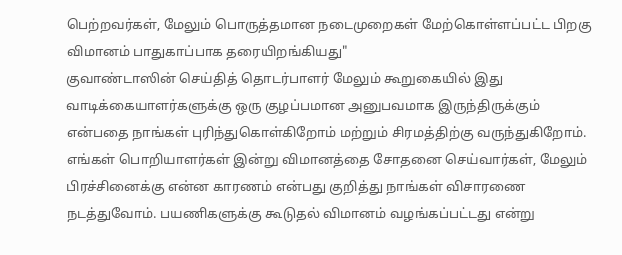பெற்றவர்கள், மேலும் பொருத்தமான நடைமுறைகள் மேற்கொள்ளப்பட்ட பிறகு விமானம் பாதுகாப்பாக தரையிறங்கியது"
குவாண்டாஸின் செய்தித் தொடர்பாளர் மேலும் கூறுகையில் இது வாடிக்கையாளர்களுக்கு ஒரு குழப்பமான அனுபவமாக இருந்திருக்கும் என்பதை நாங்கள் புரிந்துகொள்கிறோம் மற்றும் சிரமத்திற்கு வருந்துகிறோம். எங்கள் பொறியாளர்கள் இன்று விமானத்தை சோதனை செய்வார்கள், மேலும் பிரச்சினைக்கு என்ன காரணம் என்பது குறித்து நாங்கள் விசாரணை நடத்துவோம். பயணிகளுக்கு கூடுதல் விமானம் வழங்கப்பட்டது என்று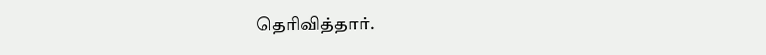தெரிவித்தார்.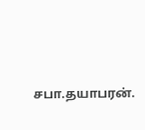சபா.தயாபரன்.